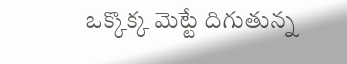ఒక్కొక్క మెట్టే దిగుతున్న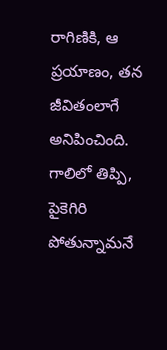రాగిణికి, ఆ ప్రయాణం, తన జీవితంలాగే అనిపించింది. గాలిలో తిప్పి, పైకెగిరి పోతున్నామనే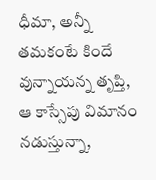ధీమా, అన్నీ తమకంటే కిందే వున్నాయన్న తృప్తి, ఆ కాస్సేపు విమానం నడుస్తున్నా,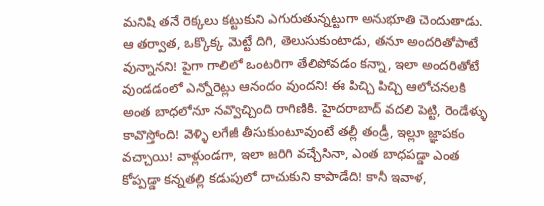మనిషి తనే రెక్కలు కట్టుకుని ఎగురుతున్నట్టుగా అనుభూతి చెందుతాడు. ఆ తర్వాత, ఒక్కొక్క మెట్టే దిగి, తెలుసుకుంటాడు, తనూ అందరితోపాటే వున్నానని! పైగా గాలిలో ఒంటరిగా తేలిపోవడం కన్నా, ఇలా అందరితోటే వుండడంలో ఎన్నోరెట్లు ఆనందం వుందని! ఈ పిచ్చి పిచ్చి ఆలోచనలకి అంత బాధలోనూ నవ్వొచ్చింది రాగిణికి. హైదరాబాద్ వదలి పెట్టి, రెండేళ్ళు కావొస్తోంది! వెళ్ళి లగేజీ తీసుకుంటూవుంటే తల్లీ తండ్రీ, ఇల్లూ జ్ఞాపకం వచ్చాయి! వాళ్లుండగా, ఇలా జరిగి వచ్చేసినా, ఎంత బాధపడ్డా ఎంత కోప్పడ్డా కన్నతల్లి కడుపులో దాచుకుని కాపాడేది! కానీ ఇవాళ,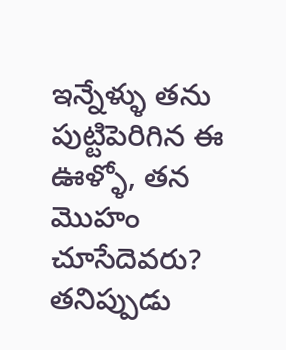ఇన్నేళ్ళు తను పుట్టిపెరిగిన ఈ ఊళ్ళో, తన మొహం చూసేదెవరు? తనిప్పుడు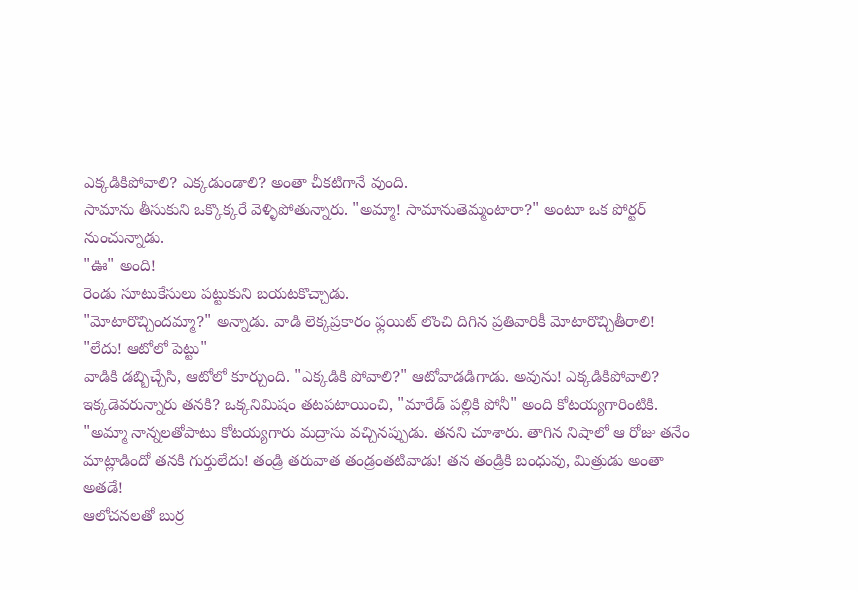ఎక్కడికిపోవాలి? ఎక్కడుండాలి? అంతా చీకటిగానే వుంది.
సామాను తీసుకుని ఒక్కొక్కరే వెళ్ళిపోతున్నారు. "అమ్మా! సామానుతెమ్మంటారా?" అంటూ ఒక పోర్టర్ నుంచున్నాడు.
"ఊ" అంది!
రెండు సూటుకేసులు పట్టుకుని బయటకొచ్చాడు.
"మోటారొచ్చిందమ్మా?" అన్నాడు. వాడి లెక్కప్రకారం ఫ్లయిట్ లొంచి దిగిన ప్రతివారికీ మోటారొచ్చితీరాలి!
"లేదు! ఆటోలో పెట్టు"
వాడికి డబ్బిచ్చేసి, ఆటోలో కూర్చుంది. "ఎక్కడికి పోవాలి?" ఆటోవాడడిగాడు. అవును! ఎక్కడికిపోవాలి? ఇక్కడెవరున్నారు తనకి? ఒక్కనిమిషం తటపటాయించి, "మారేడ్ పల్లికి పోనీ" అంది కోటయ్యగారింటికి.
"అమ్మా నాన్నలతోపాటు కోటయ్యగారు మద్రాసు వచ్చినప్పుడు. తనని చూశారు. తాగిన నిషాలో ఆ రోజు తనేం మాట్లాడిందో తనకి గుర్తులేదు! తండ్రి తరువాత తండ్రంతటివాడు! తన తండ్రికి బంధువు, మిత్రుడు అంతా అతడే!
ఆలోచనలతో బుర్ర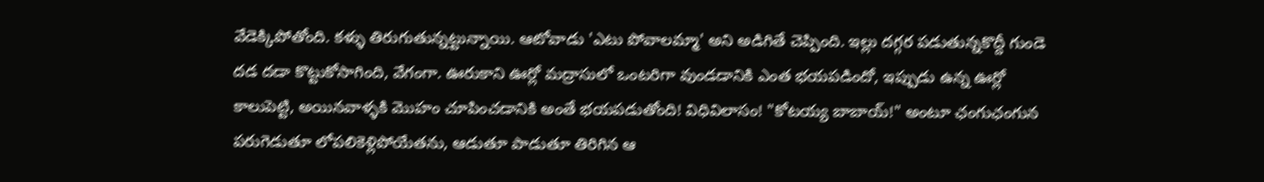వేడెక్కిపోతోంది. కళ్ళు తిరుగుతున్నట్టున్నాయి. ఆటోవాడు 'ఎటు పోవాలమ్మా' అని అడిగితే చెప్పింది. ఇల్లు దగ్గర పడుతున్నకొద్దీ గుండె దడ దడా కొట్టుకోసాగింది, వేగంగా. ఊరుకాని ఊర్లో మద్రాసులో ఒంటరిగా వుండడానికి ఎంత భయపడిందో, ఇప్పుడు ఉన్న ఊర్లో కాలుపెట్టి, అయినవాళ్ళకి మొహం చూపించడానికి అంతే భయపడుతోంది! విధివిలాసం! "కోటయ్య బాబాయ్!" అంటూ ఛంగుఛంగున పరుగెడుతూ లోపలికెళ్లిపోయేతను, ఆడుతూ పాడుతూ తిరిగిన ఆ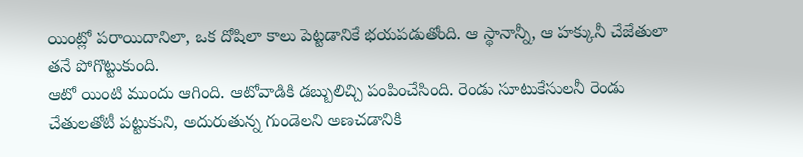యింట్లో పరాయిదానిలా, ఒక దోషిలా కాలు పెట్టడానికే భయపడుతోంది. ఆ స్థానాన్నీ, ఆ హక్కునీ చేజేతులా తనే పోగొట్టుకుంది.
ఆటో యింటి ముందు ఆగింది. ఆటోవాడికి డబ్బులిచ్చి పంపించేసింది. రెండు సూటుకేసులనీ రెండు చేతులతోటీ పట్టుకుని, అదురుతున్న గుండెలని అణచడానికి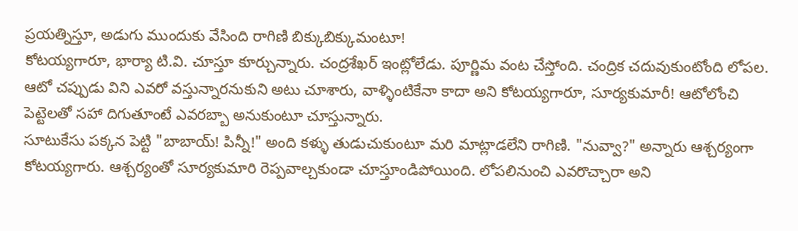ప్రయత్నిస్తూ, అడుగు ముందుకు వేసింది రాగిణి బిక్కుబిక్కుమంటూ!
కోటయ్యగారూ, భార్యా టి.వి. చూస్తూ కూర్చున్నారు. చంద్రశేఖర్ ఇంట్లోలేడు. పూర్ణిమ వంట చేస్తోంది. చంద్రిక చదువుకుంటోంది లోపల. ఆటో చప్పుడు విని ఎవరో వస్తున్నారనుకుని అటు చూశారు, వాళ్ళింటికేనా కాదా అని కోటయ్యగారూ, సూర్యకుమారీ! ఆటోలోంచి పెట్టెలతో సహా దిగుతూంటే ఎవరబ్బా అనుకుంటూ చూస్తున్నారు.
సూటుకేసు పక్కన పెట్టి "బాబాయ్! పిన్నీ!" అంది కళ్ళు తుడుచుకుంటూ మరి మాట్లాడలేని రాగిణి. "నువ్వా?" అన్నారు ఆశ్చర్యంగా కోటయ్యగారు. ఆశ్చర్యంతో సూర్యకుమారి రెప్పవాల్చకుండా చూస్తూండిపోయింది. లోపలినుంచి ఎవరొచ్చారా అని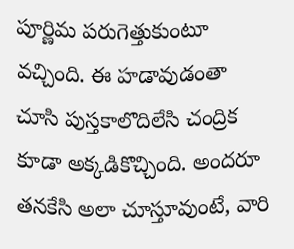పూర్ణిమ పరుగెత్తుకుంటూ వచ్చింది. ఈ హడావుడంతా చూసి పుస్తకాలొదిలేసి చంద్రిక కూడా అక్కడికొచ్చింది. అందరూ తనకేసి అలా చూస్తూవుంటే, వారి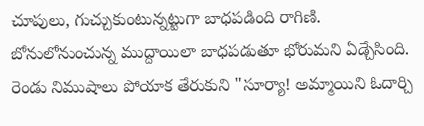చూపులు, గుచ్చుకుంటున్నట్టుగా బాధపడింది రాగిణి. బోనులోనుంచున్న ముద్దాయిలా బాధపడుతూ భోరుమని ఏడ్చేసింది.
రెండు నిముషాలు పోయాక తేరుకుని "సూర్యా! అమ్మాయిని ఓదార్చి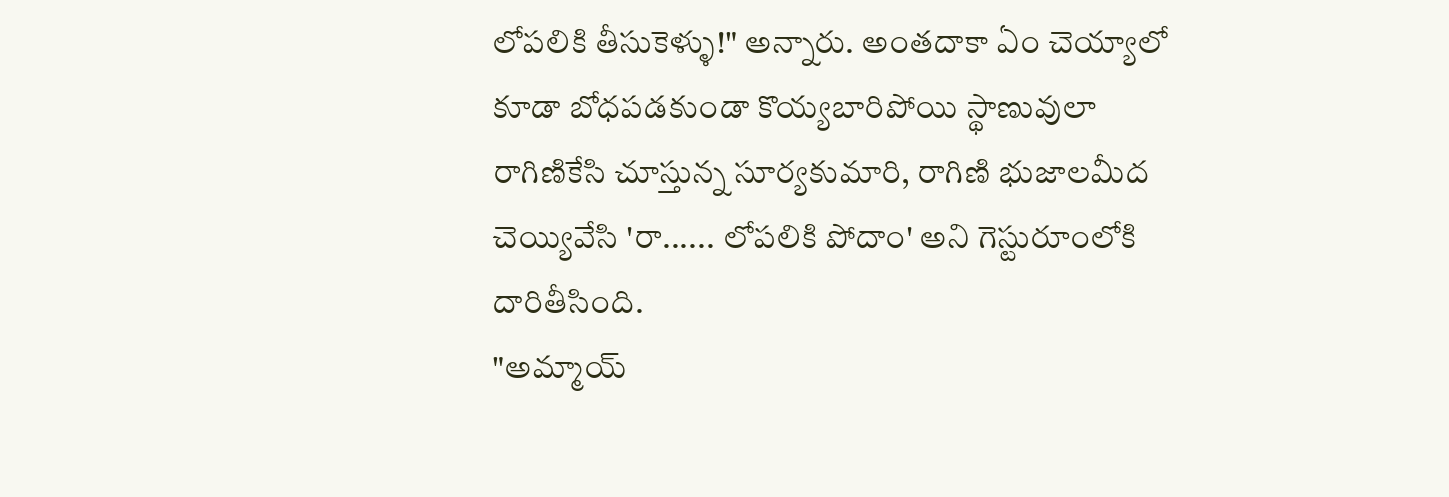లోపలికి తీసుకెళ్ళు!" అన్నారు. అంతదాకా ఏం చెయ్యాలో కూడా బోధపడకుండా కొయ్యబారిపోయి స్థాణువులా రాగిణికేసి చూస్తున్న సూర్యకుమారి, రాగిణి భుజాలమీద చెయ్యివేసి 'రా...... లోపలికి పోదాం' అని గెస్టురూంలోకి దారితీసింది.
"అమ్మాయ్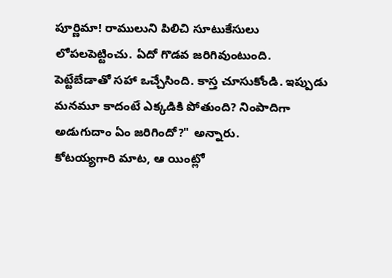పూర్ణిమా! రాములుని పిలిచి సూటుకేసులు లోపలపెట్టించు. ఏదో గొడవ జరిగివుంటుంది. పెట్టేబేడాతో సహా ఒచ్చేసింది. కాస్త చూసుకోండి. ఇప్పుడు మనమూ కాదంటే ఎక్కడికి పోతుంది? నింపాదిగా అడుగుదాం ఏం జరిగిందో?" అన్నారు.
కోటయ్యగారి మాట, ఆ యింట్లో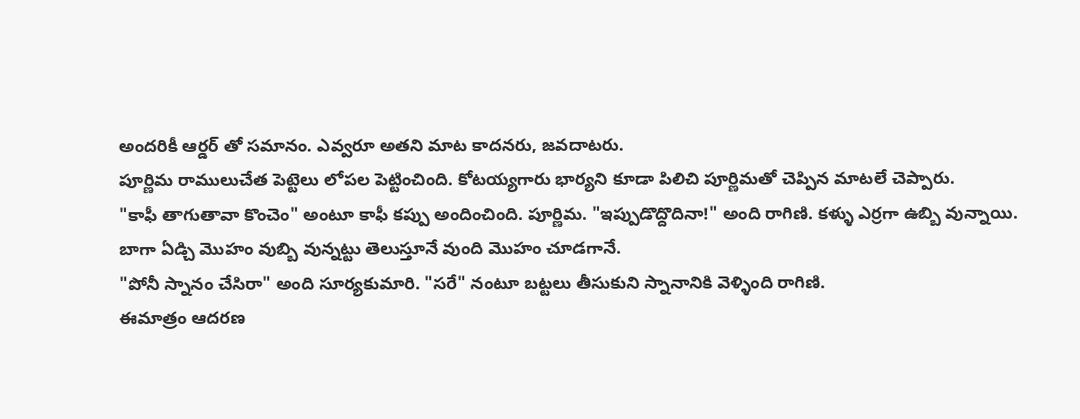అందరికీ ఆర్డర్ తో సమానం. ఎవ్వరూ అతని మాట కాదనరు, జవదాటరు.
పూర్ణిమ రాములుచేత పెట్టెలు లోపల పెట్టించింది. కోటయ్యగారు భార్యని కూడా పిలిచి పూర్ణిమతో చెప్పిన మాటలే చెప్పారు.
"కాఫీ తాగుతావా కొంచెం" అంటూ కాఫీ కప్పు అందించింది. పూర్ణిమ. "ఇప్పుడొద్దొదినా!" అంది రాగిణి. కళ్ళు ఎర్రగా ఉబ్బి వున్నాయి. బాగా ఏడ్చి మొహం వుబ్బి వున్నట్టు తెలుస్తూనే వుంది మొహం చూడగానే.
"పోనీ స్నానం చేసిరా" అంది సూర్యకుమారి. "సరే" నంటూ బట్టలు తీసుకుని స్నానానికి వెళ్ళింది రాగిణి.
ఈమాత్రం ఆదరణ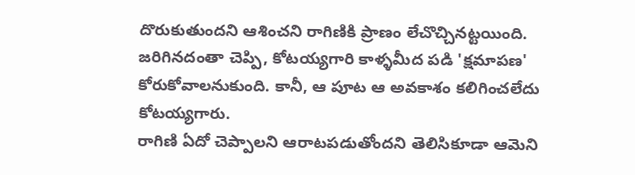దొరుకుతుందని ఆశించని రాగిణికి ప్రాణం లేచొచ్చినట్టయింది. జరిగినదంతా చెప్పి, కోటయ్యగారి కాళ్ళమీద పడి 'క్షమాపణ' కోరుకోవాలనుకుంది. కానీ, ఆ పూట ఆ అవకాశం కలిగించలేదు కోటయ్యగారు.
రాగిణి ఏదో చెప్పాలని ఆరాటపడుతోందని తెలిసికూడా ఆమెని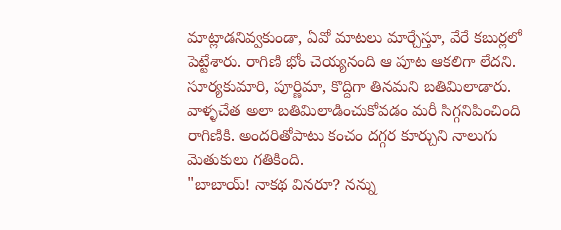మాట్లాడనివ్వకుండా, ఏవో మాటలు మార్చేస్తూ, వేరే కబుర్లలో పెట్టేశారు. రాగిణి భోం చెయ్యనంది ఆ పూట ఆకలిగా లేదని.
సూర్యకుమారి, పూర్ణిమా, కొద్దిగా తినమని బతిమిలాడారు. వాళ్ళచేత అలా బతిమిలాడించుకోవడం మరీ సిగ్గనిపించింది రాగిణికి. అందరితోపాటు కంచం దగ్గర కూర్చుని నాలుగు మెతుకులు గతికింది.
"బాబాయ్! నాకథ వినరూ? నన్ను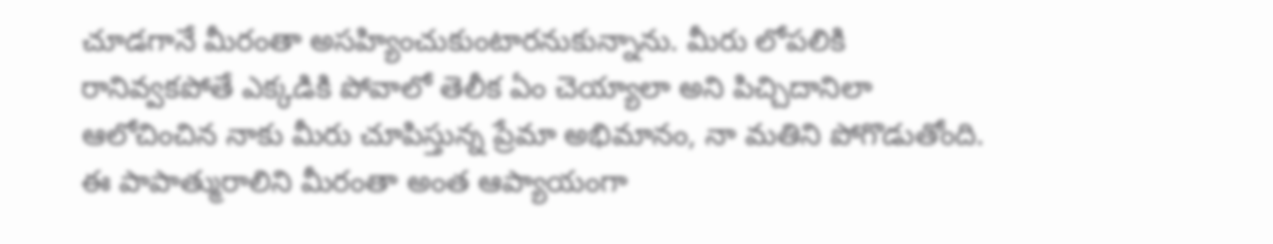చూడగానే మీరంతా అసహ్యించుకుంటారనుకున్నాను. మీరు లోపలికి రానివ్వకపోతే ఎక్కడికి పోవాలో తెలీక ఏం చెయ్యాలా అని పిచ్చిదానిలా ఆలోచించిన నాకు మీరు చూపిస్తున్న ప్రేమా అభిమానం, నా మతిని పోగొడుతోంది. ఈ పాపాత్మురాలిని మీరంతా అంత ఆప్యాయంగా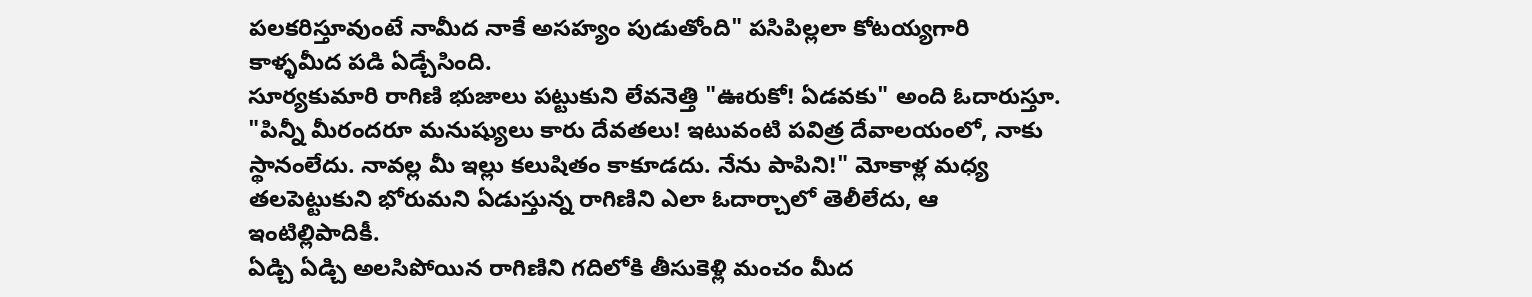పలకరిస్తూవుంటే నామీద నాకే అసహ్యం పుడుతోంది" పసిపిల్లలా కోటయ్యగారి కాళ్ళమీద పడి ఏడ్చేసింది.
సూర్యకుమారి రాగిణి భుజాలు పట్టుకుని లేవనెత్తి "ఊరుకో! ఏడవకు" అంది ఓదారుస్తూ.
"పిన్నీ మీరందరూ మనుష్యులు కారు దేవతలు! ఇటువంటి పవిత్ర దేవాలయంలో, నాకు స్థానంలేదు. నావల్ల మీ ఇల్లు కలుషితం కాకూడదు. నేను పాపిని!" మోకాళ్ల మధ్య తలపెట్టుకుని భోరుమని ఏడుస్తున్న రాగిణిని ఎలా ఓదార్చాలో తెలీలేదు, ఆ ఇంటిల్లిపాదికీ.
ఏడ్చి ఏడ్చి అలసిపోయిన రాగిణిని గదిలోకి తీసుకెళ్లి మంచం మీద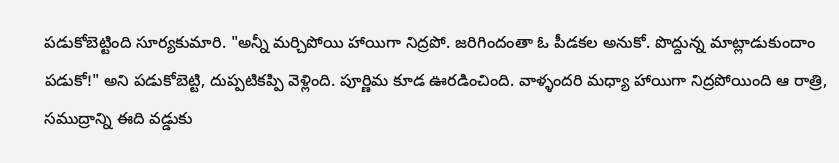పడుకోబెట్టింది సూర్యకుమారి. "అన్నీ మర్చిపోయి హాయిగా నిద్రపో. జరిగిందంతా ఓ పీడకల అనుకో. పొద్దున్న మాట్లాడుకుందాం పడుకో!" అని పడుకోబెట్టి, దుప్పటికప్పి వెళ్లింది. పూర్ణిమ కూడ ఊరడించింది. వాళ్ళందరి మధ్యా హాయిగా నిద్రపోయింది ఆ రాత్రి, సముద్రాన్ని ఈది వడ్డుకు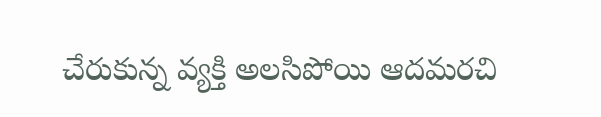చేరుకున్న వ్యక్తి అలసిపోయి ఆదమరచి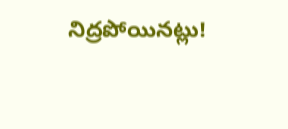నిద్రపోయినట్లు!